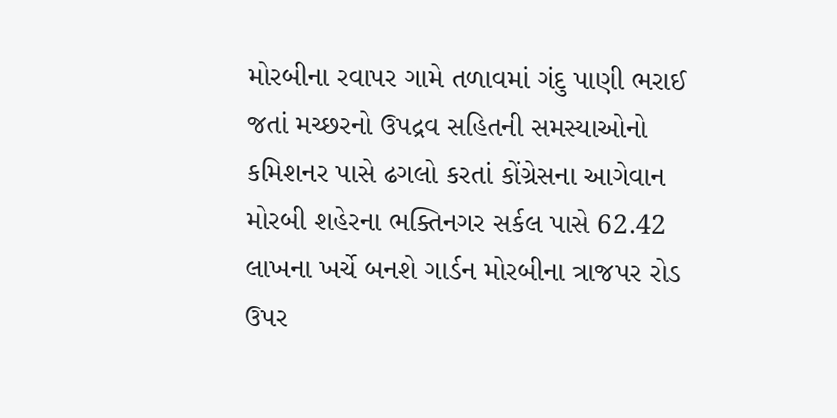મોરબીના રવાપર ગામે તળાવમાં ગંદુ પાણી ભરાઈ જતાં મચ્છરનો ઉપદ્રવ સહિતની સમસ્યાઓનો કમિશનર પાસે ઢગલો કરતાં કોંગ્રેસના આગેવાન મોરબી શહેરના ભક્તિનગર સર્કલ પાસે 62.42 લાખના ખર્ચે બનશે ગાર્ડન મોરબીના ત્રાજપર રોડ ઉપર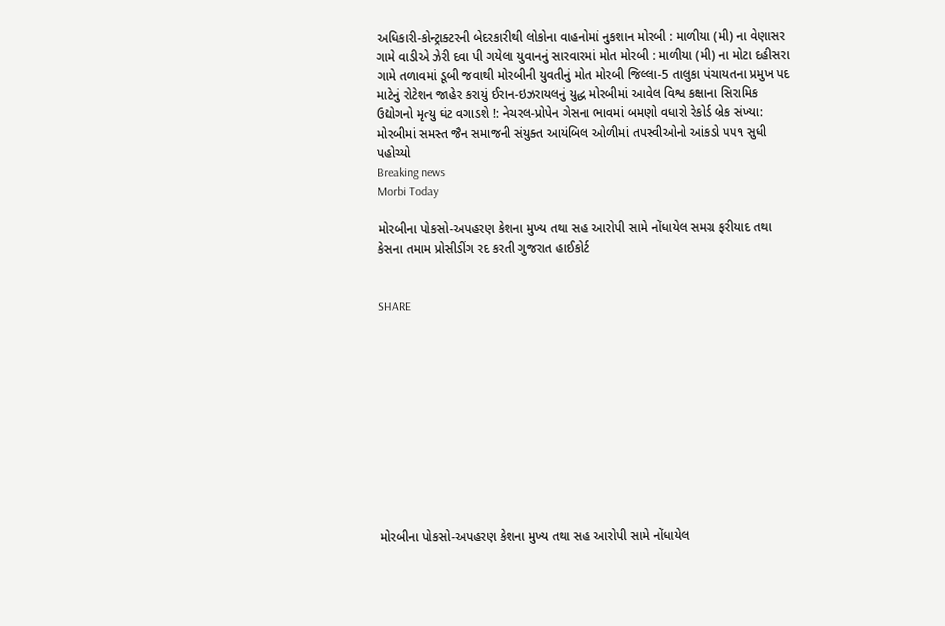અધિકારી-કોન્ટ્રાક્ટરની બેદરકારીથી લોકોના વાહનોમાં નુકશાન મોરબી : માળીયા (મી) ના વેણાસર ગામે વાડીએ ઝેરી દવા પી ગયેલા યુવાનનું સારવારમાં મોત મોરબી : માળીયા (મી) ના મોટા દહીસરા ગામે તળાવમાં ડૂબી જવાથી મોરબીની યુવતીનું મોત મોરબી જિલ્લા-5 તાલુકા પંચાયતના પ્રમુખ પદ માટેનું રોટેશન જાહેર કરાયું ઈરાન-ઇઝરાયલનું યુદ્ધ મોરબીમાં આવેલ વિશ્વ કક્ષાના સિરામિક ઉદ્યોગનો મૃત્યુ ઘંટ વગાડશે !: નેચરલ-પ્રોપેન ગેસના ભાવમાં બમણો વધારો રેકોર્ડ બ્રેક સંખ્યા: મોરબીમાં સમસ્ત જૈન સમાજની સંયુક્ત આયંબિલ ઓળીમાં તપસ્વીઓનો આંકડો ૫૫૧ સુધી પહોચ્યો
Breaking news
Morbi Today

મોરબીના પોકસો-અપહરણ કેશના મુખ્ય તથા સહ આરોપી સામે નોંધાયેલ સમગ્ર ફરીયાદ તથા કેસના તમામ પ્રોસીડીંગ રદ કરતી ગુજરાત હાઈકોર્ટ


SHARE











મોરબીના પોકસો-અપહરણ કેશના મુખ્ય તથા સહ આરોપી સામે નોંધાયેલ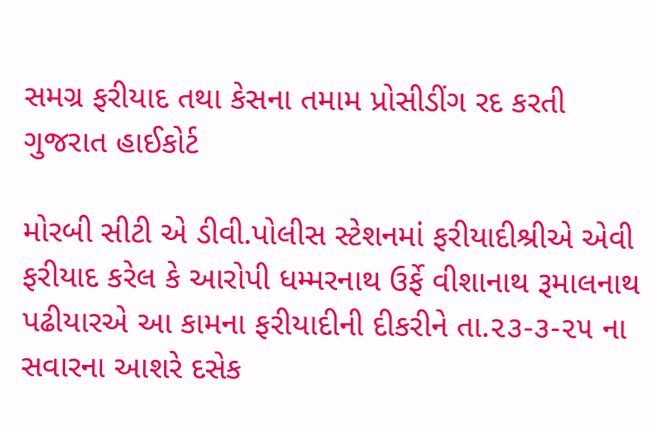સમગ્ર ફરીયાદ તથા કેસના તમામ પ્રોસીડીંગ રદ કરતી ગુજરાત હાઈકોર્ટ

મોરબી સીટી એ ડીવી.પોલીસ સ્ટેશનમાં ફરીયાદીશ્રીએ એવી ફરીયાદ કરેલ કે આરોપી ધમ્મરનાથ ઉર્ફે વીશાનાથ રૂમાલનાથ પઢીયારએ આ કામના ફરીયાદીની દીકરીને તા.૨૩-૩-૨૫ ના સવારના આશરે દસેક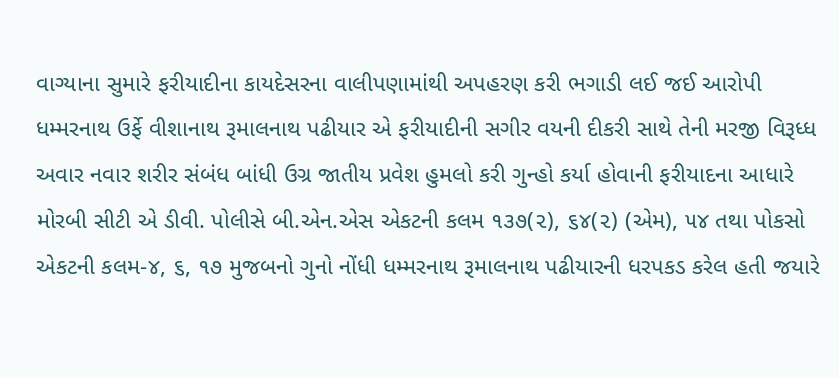વાગ્યાના સુમારે ફરીયાદીના કાયદેસરના વાલીપણામાંથી અપહરણ કરી ભગાડી લઈ જઈ આરોપી ધમ્મરનાથ ઉર્ફે વીશાનાથ રૂમાલનાથ પઢીયાર એ ફરીયાદીની સગીર વયની દીકરી સાથે તેની મરજી વિરૂધ્ધ અવાર નવાર શરીર સંબંધ બાંધી ઉગ્ર જાતીય પ્રવેશ હુમલો કરી ગુન્હો કર્યા હોવાની ફરીયાદના આધારે મોરબી સીટી એ ડીવી. પોલીસે બી.એન.એસ એકટની કલમ ૧૩૭(૨), ૬૪(૨) (એમ), ૫૪ તથા પોકસો એકટની કલમ-૪, ૬, ૧૭ મુજબનો ગુનો નોંધી ધમ્મરનાથ રૂમાલનાથ પઢીયારની ધરપકડ કરેલ હતી જયારે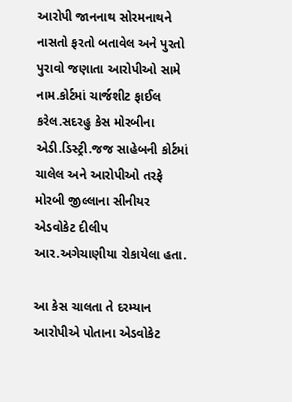આરોપી જાનનાથ સોરમનાથને નાસતો ફરતો બતાવેલ અને પુરતો પુરાવો જણાતા આરોપીઓ સામે નામ.કોર્ટમાં ચાર્જશીટ ફાઈલ કરેલ.સદરહુ કેસ મોરબીના એડી.ડિસ્ટ્રી.જજ સાહેબની કોર્ટમાં ચાલેલ અને આરોપીઓ તરફે મોરબી જીલ્લાના સીનીયર એડવોકેટ દીલીપ આર.અગેચાણીયા રોકાયેલા હતા.

આ કેસ ચાલતા તે દરમ્યાન આરોપીએ પોતાના એડવોકેટ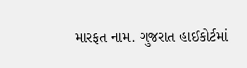મારફત નામ. ગુજરાત હાઈકોર્ટમાં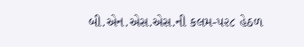બી.એન.એસ.એસ.ની કલમ-૫૨૮ હેઠળ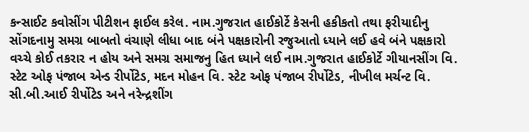કન્સાઈટ કવોસીંગ પીટીશન ફાઈલ કરેલ. નામ.ગુજરાત હાઈકોર્ટે કેસની હકીકતો તથા ફરીયાદીનુ સોંગદનામુ સમગ્ર બાબતો વંચાણે લીધા બાદ બંને પક્ષકારોની રજુઆતો ધ્યાને લઈ હવે બંને પક્ષકારો વચ્ચે કોઈ તકરાર ન હોય અને સમગ્ર સમાજનુ હિત ધ્યાને લઈ નામ.ગુજરાત હાઈકોર્ટે ગીયાનસીંગ વિ. સ્ટેટ ઓફ પંજાબ એન્ડ રીર્પોટેડ, મદન મોહન વિ. સ્ટેટ ઓફ પંજાબ રીર્પોટેડ, નીખીલ મર્ચન્ટ વિ. સી.બી.આઈ રીર્પોટેડ અને નરેન્દ્રશીંગ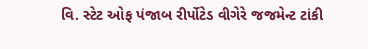વિ. સ્ટેટ ઓફ પંજાબ રીર્પોટેડ વીગેરે જજમેન્ટ ટાંકી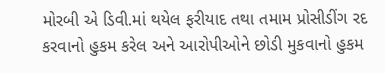મોરબી એ ડિવી.માં થયેલ ફરીયાદ તથા તમામ પ્રોસીડીંગ રદ કરવાનો હુકમ કરેલ અને આરોપીઓને છોડી મુકવાનો હુકમ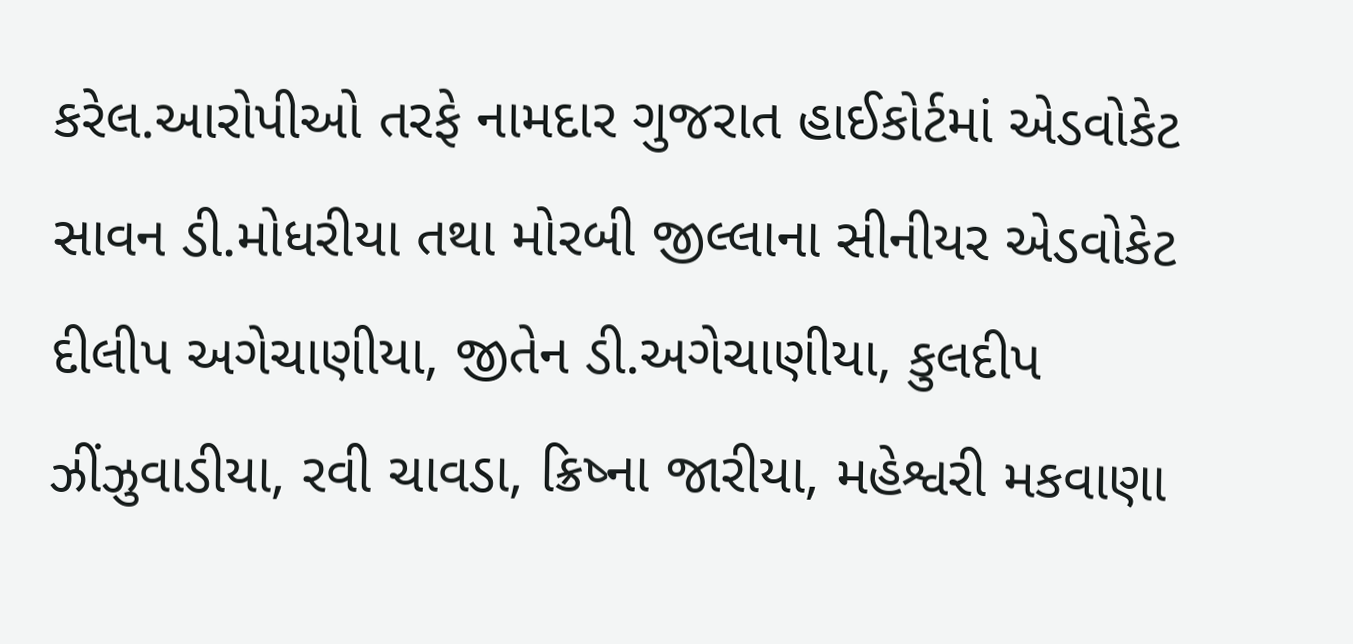કરેલ.આરોપીઓ તરફે નામદાર ગુજરાત હાઈકોર્ટમાં એડવોકેટ સાવન ડી.મોધરીયા તથા મોરબી જીલ્લાના સીનીયર એડવોકેટ દીલીપ અગેચાણીયા, જીતેન ડી.અગેચાણીયા, કુલદીપ ઝીંઝુવાડીયા, રવી ચાવડા, ક્રિષ્ના જારીયા, મહેશ્વરી મકવાણા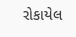રોકાયેલ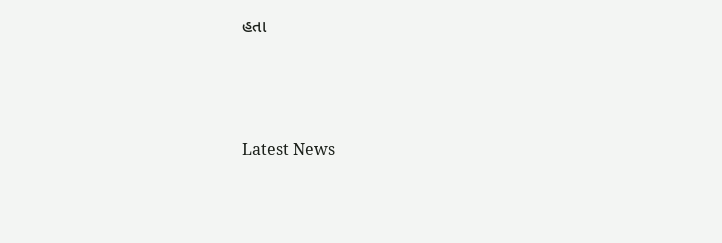હતા






Latest News